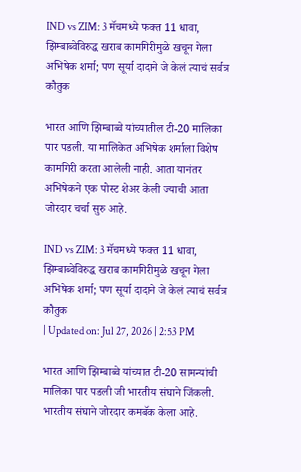IND vs ZIM: 3 मॅचमध्ये फक्त 11 धावा, झिम्बाब्वेविरुद्ध खराब कामगिरीमुळे खचून गेला अभिषेक शर्मा; पण सूर्या दादाने जे केलं त्याचं सर्वत्र कौतुक

भारत आणि झिम्बाब्वे यांच्यातील टी-20 मालिका पार पडली. या मालिकेत अभिषेक शर्माला विशेष कामगिरी करता आलेली नाही. आता यानंतर अभिषेकने एक पोस्ट शेअर केली ज्याची आता जोरदार चर्चा सुरु आहे.

IND vs ZIM: 3 मॅचमध्ये फक्त 11 धावा, झिम्बाब्वेविरुद्ध खराब कामगिरीमुळे खचून गेला अभिषेक शर्मा; पण सूर्या दादाने जे केलं त्याचं सर्वत्र कौतुक
| Updated on: Jul 27, 2026 | 2:53 PM

भारत आणि झिम्बाब्वे यांच्यात टी-20 सामन्यांची मालिका पार पडली जी भारतीय संघाने जिंकली. भारतीय संघाने जोरदार कमबॅक केला आहे.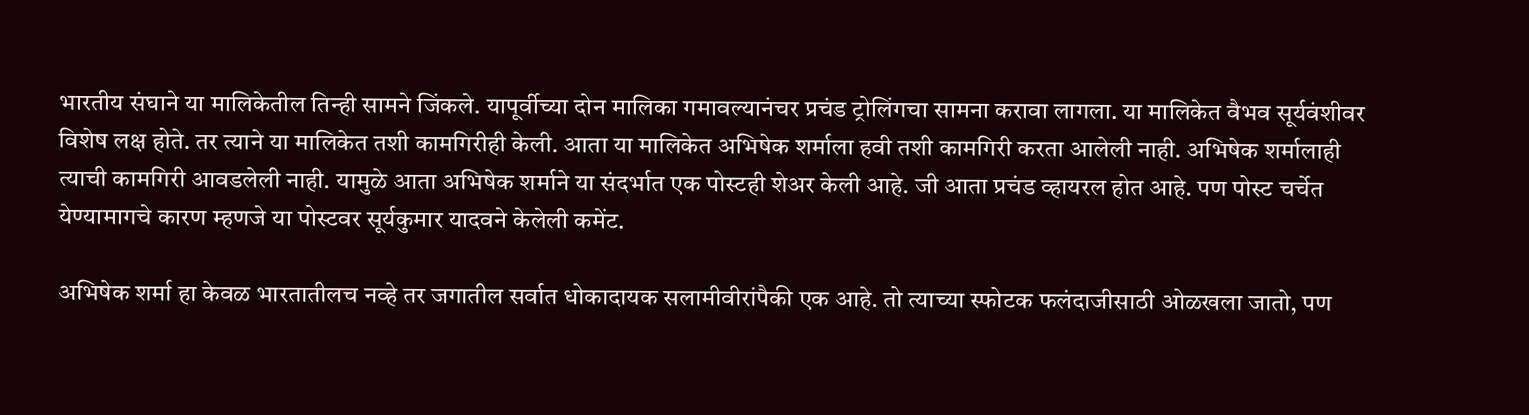भारतीय संघाने या मालिकेतील तिन्ही सामने जिंकले. यापूर्वीच्या दोन मालिका गमावल्यानंचर प्रचंड ट्रोलिंगचा सामना करावा लागला. या मालिकेत वैभव सूर्यवंशीवर विशेष लक्ष होते. तर त्याने या मालिकेत तशी कामगिरीही केली. आता या मालिकेत अभिषेक शर्माला हवी तशी कामगिरी करता आलेली नाही. अभिषेक शर्मालाही त्याची कामगिरी आवडलेली नाही. यामुळे आता अभिषेक शर्माने या संदर्भात एक पोस्टही शेअर केली आहे. जी आता प्रचंड व्हायरल होत आहे. पण पोस्ट चर्चेत येण्यामागचे कारण म्हणजे या पोस्टवर सूर्यकुमार यादवने केलेली कमेंट.

अभिषेक शर्मा हा केवळ भारतातीलच नव्हे तर जगातील सर्वात धोकादायक सलामीवीरांपैकी एक आहे. तो त्याच्या स्फोटक फलंदाजीसाठी ओळखला जातो, पण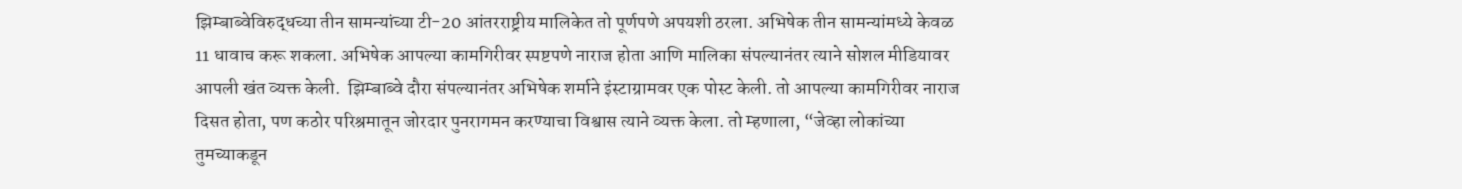झिम्बाब्वेविरुद्धच्या तीन सामन्यांच्या टी-20 आंतरराष्ट्रीय मालिकेत तो पूर्णपणे अपयशी ठरला. अभिषेक तीन सामन्यांमध्ये केवळ 11 धावाच करू शकला. अभिषेक आपल्या कामगिरीवर स्पष्टपणे नाराज होता आणि मालिका संपल्यानंतर त्याने सोशल मीडियावर आपली खंत व्यक्त केली.  झिम्बाब्वे दौरा संपल्यानंतर अभिषेक शर्माने इंस्टाग्रामवर एक पोस्ट केली. तो आपल्या कामगिरीवर नाराज दिसत होता, पण कठोर परिश्रमातून जोरदार पुनरागमन करण्याचा विश्वास त्याने व्यक्त केला. तो म्हणाला, “जेव्हा लोकांच्या तुमच्याकडून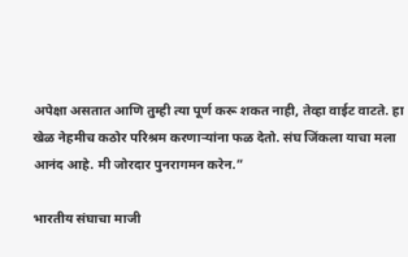अपेक्षा असतात आणि तुम्ही त्या पूर्ण करू शकत नाही, तेव्हा वाईट वाटते. हा खेळ नेहमीच कठोर परिश्रम करणाऱ्यांना फळ देतो. संघ जिंकला याचा मला आनंद आहे. मी जोरदार पुनरागमन करेन.”

भारतीय संघाचा माजी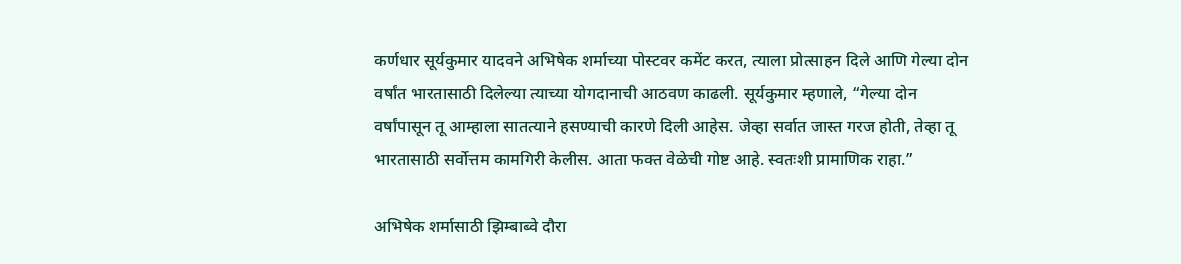कर्णधार सूर्यकुमार यादवने अभिषेक शर्माच्या पोस्टवर कमेंट करत, त्याला प्रोत्साहन दिले आणि गेल्या दोन वर्षांत भारतासाठी दिलेल्या त्याच्या योगदानाची आठवण काढली. सूर्यकुमार म्हणाले, “गेल्या दोन वर्षांपासून तू आम्हाला सातत्याने हसण्याची कारणे दिली आहेस. जेव्हा सर्वात जास्त गरज होती, तेव्हा तू भारतासाठी सर्वोत्तम कामगिरी केलीस. आता फक्त वेळेची गोष्ट आहे. स्वतःशी प्रामाणिक राहा.”

अभिषेक शर्मासाठी झिम्बाब्वे दौरा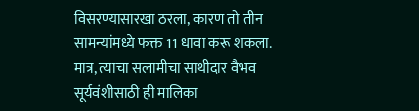विसरण्यासारखा ठरला, कारण तो तीन सामन्यांमध्ये फक्त 11 धावा करू शकला. मात्र, त्याचा सलामीचा साथीदार वैभव सूर्यवंशीसाठी ही मालिका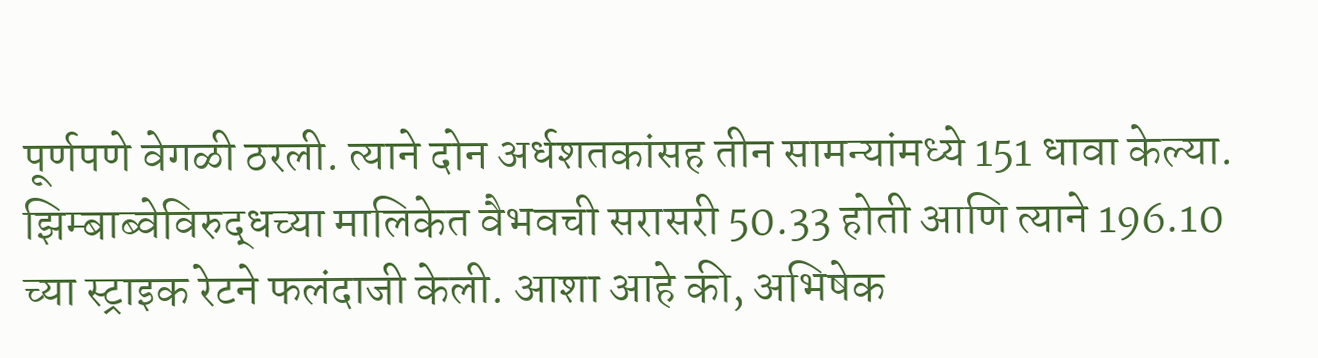पूर्णपणे वेगळी ठरली. त्याने दोन अर्धशतकांसह तीन सामन्यांमध्ये 151 धावा केल्या. झिम्बाब्वेविरुद्धच्या मालिकेत वैभवची सरासरी 50.33 होती आणि त्याने 196.10 च्या स्ट्राइक रेटने फलंदाजी केली. आशा आहे की, अभिषेक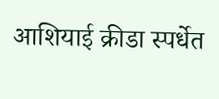आशियाई क्रीडा स्पर्धेत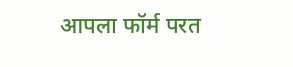आपला फॉर्म परत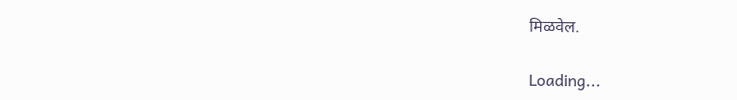मिळवेल.

Loading...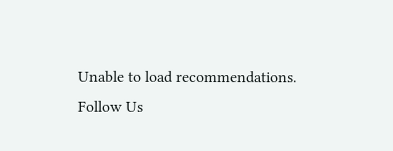Unable to load recommendations.
Follow Us